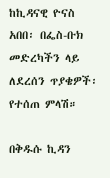ከኪዳናዊ ዮናስ አበበ፡ በፌስ-ቡክ መድረካችን ላይ ለደረሰን ጥያቄዎች፡ የተሰጠ ምላሽ።

በቅዱሱ ኪዳን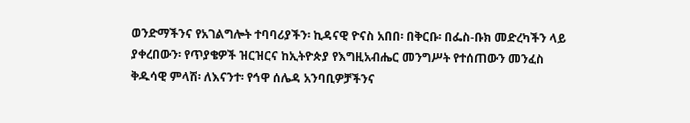ወንድማችንና የአገልግሎት ተባባሪያችን፡ ኪዳናዊ ዮናስ አበበ፡ በቅርቡ፡ በፌስ-ቡክ መድረካችን ላይ ያቀረበውን፡ የጥያቄዎች ዝርዝርና ከኢትዮጵያ የእግዚአብሔር መንግሥት የተሰጠውን መንፈስ ቅዱሳዊ ምላሽ፡ ለእናንተ፡ የኅዋ ሰሌዳ አንባቢዎቻችንና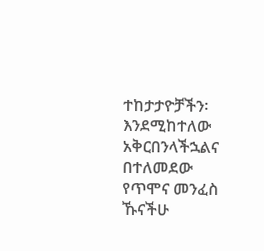ተከታታዮቻችን፡ እንደሚከተለው አቅርበንላችኋልና በተለመደው የጥሞና መንፈስ ኹናችሁ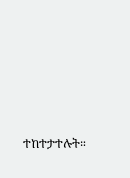ተከተታተሉት።